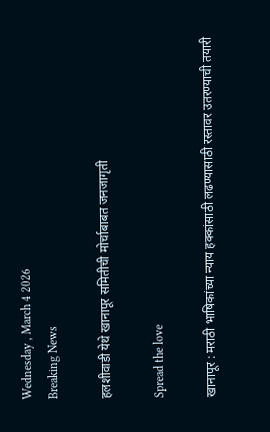Wednesday , March 4 2026
Breaking News

हलशीवाडी येथे खानापूर समितीची मोर्चाबाबत जनजागृती

Spread the love

खानापूर : मराठी भाषिकांच्या न्याय हक्कांसाठी लढण्यासाठी रस्तावर उतरण्याची तयारी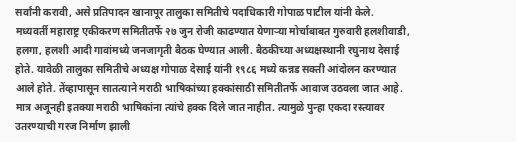सर्वांनी करावी, असे प्रतिपादन खानापूर तालुका समितीचे पदाधिकारी गोपाळ पाटील यांनी केले.
मध्यवर्ती महाराष्ट्र एकीकरण समितीतर्फे २७ जुन रोजी काढण्यात येणाऱ्या मोर्चाबाबत गुरुवारी हलशीवाडी, हलगा, हलशी आदी गावांमध्ये जनजागृती बैठक घेण्यात आली. बैठकीच्या अध्यक्षस्थानी रघुनाथ देसाई होते. यावेळी तालुका समितीचे अध्यक्ष गोपाळ देसाई यांनी १९८६ मध्ये कन्नड सक्ती आंदोलन करण्यात आले होते. तेंव्हापासून सातत्याने मराठी भाषिकांच्या हक्कांसाठी समितीतर्फे आवाज उठवला जात आहे. मात्र अजूनही इतक्या मराठी भाषिकांना त्यांचे हक्क दिले जात नाहीत. त्यामुळे पुन्हा एकदा रस्त्यावर उतरण्याची गरज निर्माण झाली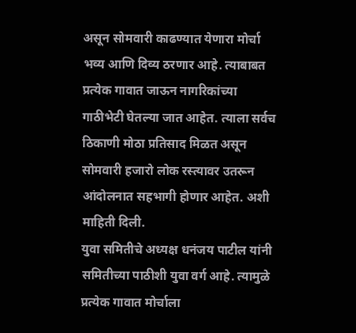असून सोमवारी काढण्यात येणारा मोर्चा भव्य आणि दिव्य ठरणार आहे. त्याबाबत प्रत्येक गावात जाऊन नागरिकांच्या गाठीभेटी घेतल्या जात आहेत. त्याला सर्वच ठिकाणी मोठा प्रतिसाद मिळत असून सोमवारी हजारो लोक रस्त्यावर उतरून आंदोलनात सहभागी होणार आहेत. अशी माहिती दिली.
युवा समितीचे अध्यक्ष धनंजय पाटील यांनी समितीच्या पाठीशी युवा वर्ग आहे. त्यामुळे प्रत्येक गावात मोर्चाला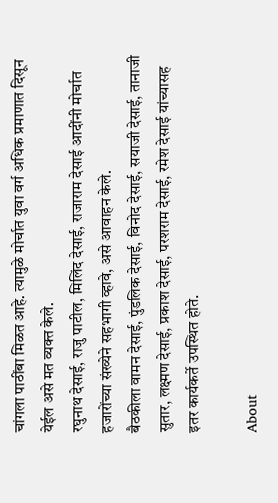चांगला पाठींबा मिळत आहे. त्यामुळे मोर्चात युवा वर्ग अधिक प्रमाणात दिसून येईल असे मत व्यक्त केले.
रघुनाथ देसाई, राजु पाटील, मिलिंद देसाई, राजाराम देसाई आदींनी मोर्चात हजारोंच्या संख्येने सहभागी व्हावे, असे आवाहन केले.
बैठकीला वामन देसाई, पुंडलिक देसाई, विनोद देसाई, सयाजी देसाई, तानाजी सुतार, लक्ष्मण देसाई, प्रकाश देसाई, परशराम देसाई, रमेश देसाई यांच्यासह इतर कार्यकर्ते उपस्थित होते.

About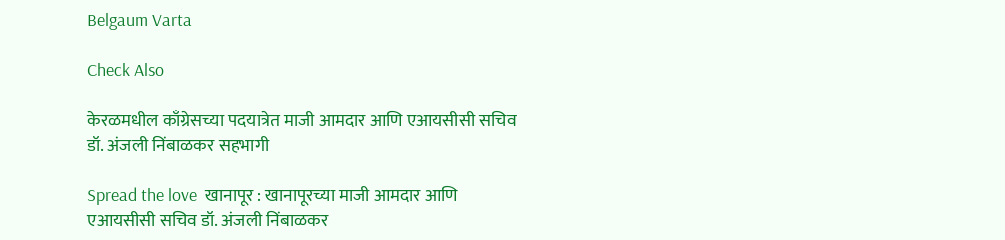Belgaum Varta

Check Also

केरळमधील काँग्रेसच्या पदयात्रेत माजी आमदार आणि एआयसीसी सचिव डॉ. अंजली निंबाळकर सहभागी

Spread the love  खानापूर : खानापूरच्या माजी आमदार आणि एआयसीसी सचिव डॉ. अंजली निंबाळकर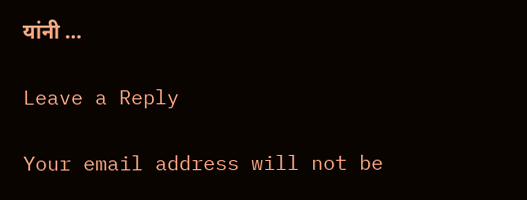यांनी …

Leave a Reply

Your email address will not be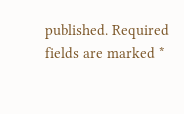published. Required fields are marked *